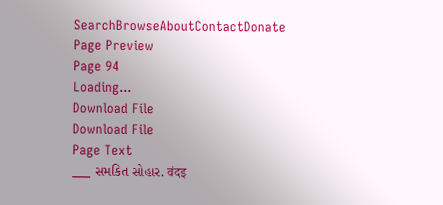SearchBrowseAboutContactDonate
Page Preview
Page 94
Loading...
Download File
Download File
Page Text
___ સમકિત સોહાર. वंदइ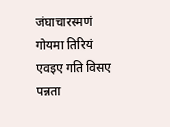जंघाचारस्मणं गोयमा तिरियं एवइए गति विसए पन्नता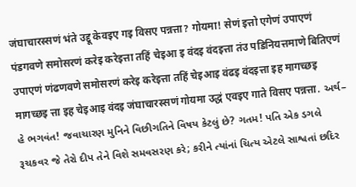जंघाचारस्सणं भंते उद्दू केवइए गइ विसए पन्नत्ता? गोयमा! सेणं इत्तो एगेणं उपाएणं पंडगवणे समोसरणं करेइ करेइत्ता तहिं चेइआ इ वंदइ वंदइत्ता तंउ पडिनियत्तमाणे बितिएणं उपाएणं णंढणवणे समोसरणं करेइ करेइत्ता तहिं चेइआइ वंढइ वंदइत्ता इह मागच्छइ मागच्छइ त्ता इह चेइआइ वंदइ जंघाचारस्सणं गोयमा उद्धं एवइए गाते विसए पन्नत्ता. અર્થ– હે ભગવંત! જવાચારણ મુનિને વિછીગતિને વિષય કેટલું છે? ગતમ! પતિ એક ડગલે રૂચકવર જે તેરો દીપ તેને વિશે સમવસરણ કરે; કરીને ત્યાંનાં ચિત્ય એટલે સાશ્વતાં છદિર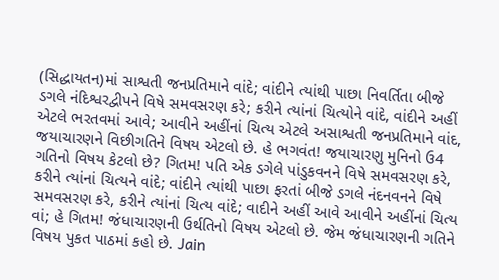(સિદ્ધાયતન)માં સાશ્વતી જનપ્રતિમાને વાંદે; વાંદીને ત્યાંથી પાછા નિવર્તિતા બીજે ડગલે નંદિશ્વરદ્વીપને વિષે સમવસરણ કરે; કરીને ત્યાંનાં ચિત્યોને વાંદે, વાંદીને અહીં એટલે ભરતવમાં આવે; આવીને અહીંનાં ચિત્ય એટલે અસાશ્વતી જનપ્રતિમાને વાંદ, જયાચારણને વિછીગતિને વિષય એટલો છે. હે ભગવંત! જયાચારણુ મુનિનો ઉ4 ગતિનો વિષય કેટલો છે? ગિતમ! પતિ એક ડગેલે પાંડુકવનને વિષે સમવસરણ કરે, કરીને ત્યાંનાં ચિત્યને વાંદે; વાંદીને ત્યાંથી પાછા ફરતાં બીજે ડગલે નંદનવનને વિષે સમવસરણ કરે, કરીને ત્યાંનાં ચિત્ય વાંદે; વાદીને અહીં આવે આવીને અહીંનાં ચિત્ય વાં; હે ગિતમ! જંધાચારણની ઉર્થતિનો વિષય એટલો છે. જેમ જંધાચારણની ગતિને વિષય પુકત પાઠમાં કહો છે. Jain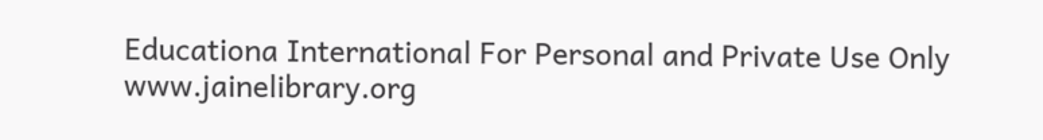Educationa International For Personal and Private Use Only www.jainelibrary.org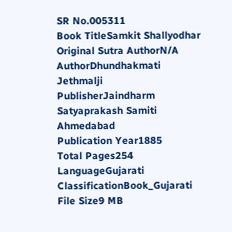SR No.005311
Book TitleSamkit Shallyodhar
Original Sutra AuthorN/A
AuthorDhundhakmati Jethmalji
PublisherJaindharm Satyaprakash Samiti Ahmedabad
Publication Year1885
Total Pages254
LanguageGujarati
ClassificationBook_Gujarati
File Size9 MB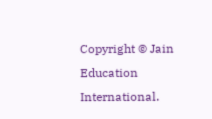Copyright © Jain Education International.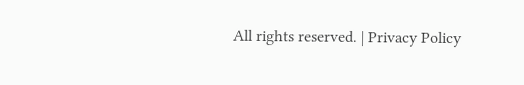All rights reserved. | Privacy Policy